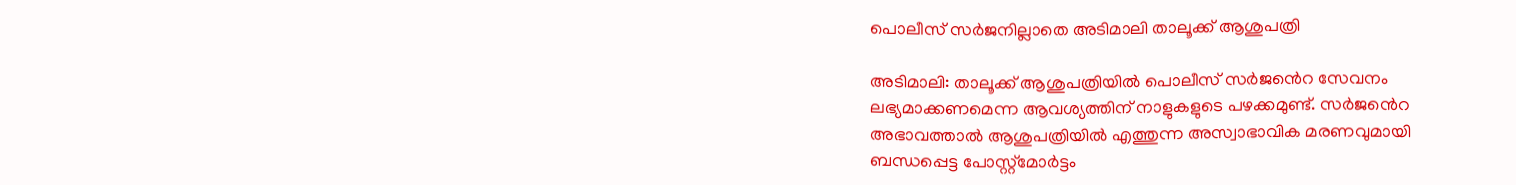പൊലീസ് സര്‍ജനില്ലാതെ അടിമാലി താലൂക്ക് ആശുപത്രി

അടിമാലി: താലൂക്ക് ആശുപത്രിയില്‍ പൊലീസ് സര്‍ജൻെറ സേവനം ലഭ്യമാക്കണമെന്ന ആവശ്യത്തിന് നാളുകളുടെ പഴക്കമുണ്ട്. സര്‍ജൻെറ അഭാവത്താല്‍ ആശുപത്രിയില്‍ എത്തുന്ന അസ്വാഭാവിക മരണവുമായി ബന്ധപ്പെട്ട പോസ്റ്റ്മോർട്ടം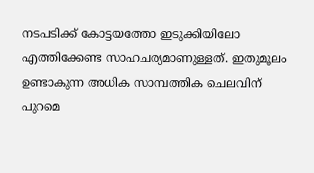നടപടിക്ക് കോട്ടയത്തോ ഇടുക്കിയിലോ എത്തിക്കേണ്ട സാഹചര്യമാണുള്ളത്. ഇതുമൂലം ഉണ്ടാകുന്ന അധിക സാമ്പത്തിക ചെലവിന് പുറമെ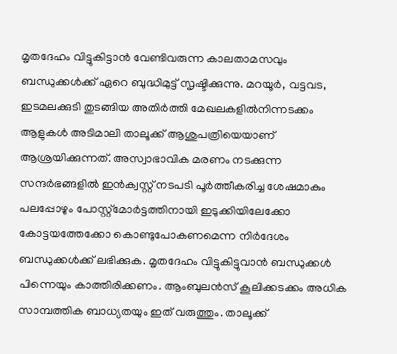മൃതദേഹം വിട്ടുകിട്ടാൻ വേണ്ടിവരുന്ന കാലതാമസവും ബന്ധുക്കള്‍ക്ക് ഏറെ ബുദ്ധിമുട്ട് സൃഷ്ടിക്കുന്നു. മറയൂര്‍, വട്ടവട, ഇടമലക്കുടി തുടങ്ങിയ അതിര്‍ത്തി മേഖലകളില്‍നിന്നടക്കം ആളുകള്‍ അടിമാലി താലൂക്ക് ആശുപത്രിയെയാണ് ആശ്രയിക്കുന്നത്. അസ്വാഭാവിക മരണം നടക്കുന്ന സന്ദര്‍ഭങ്ങളില്‍ ഇന്‍ക്വസ്റ്റ് നടപടി പൂര്‍ത്തീകരിച്ച ശേഷമാകും പലപ്പോഴും പോസ്റ്റ്മോർട്ടത്തിനായി ഇടുക്കിയിലേക്കോ കോട്ടയത്തേക്കോ കൊണ്ടുപോകണമെന്ന നിർദേശം ബന്ധുക്കള്‍ക്ക് ലഭിക്കുക. മൃതദേഹം വിട്ടുകിട്ടുവാന്‍ ബന്ധുക്കള്‍ പിന്നെയും കാത്തിരിക്കണം. ആംബുലന്‍സ് കൂലിക്കടക്കം അധിക സാമ്പത്തിക ബാധ്യതയും ഇത് വരുത്തും. താലൂക്ക്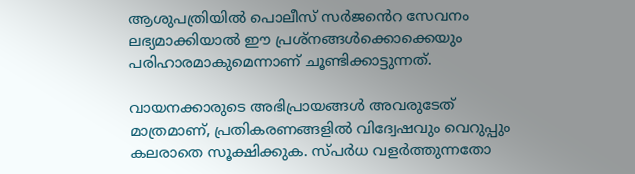ആശുപത്രിയില്‍ പൊലീസ് സര്‍ജൻെറ സേവനം ലഭ്യമാക്കിയാല്‍ ഈ പ്രശ്‌നങ്ങള്‍ക്കൊക്കെയും പരിഹാരമാകുമെന്നാണ് ചൂണ്ടിക്കാട്ടുന്നത്.

വായനക്കാരുടെ അഭിപ്രായങ്ങള്‍ അവരുടേത് മാത്രമാണ്, പ്രതികരണങ്ങളിൽ വിദ്വേഷവും വെറുപ്പും കലരാതെ സൂക്ഷിക്കുക. സ്പർധ വളർത്തുന്നതോ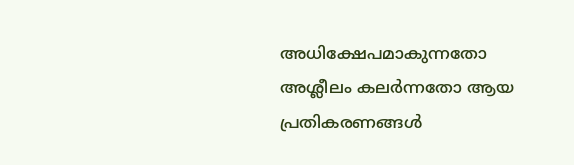അധിക്ഷേപമാകുന്നതോ അശ്ലീലം കലർന്നതോ ആയ പ്രതികരണങ്ങൾ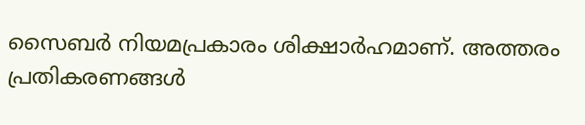സൈബർ നിയമപ്രകാരം ശിക്ഷാർഹമാണ്. അത്തരം പ്രതികരണങ്ങൾ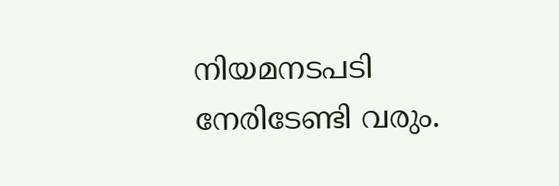നിയമനടപടി നേരിടേണ്ടി വരും.